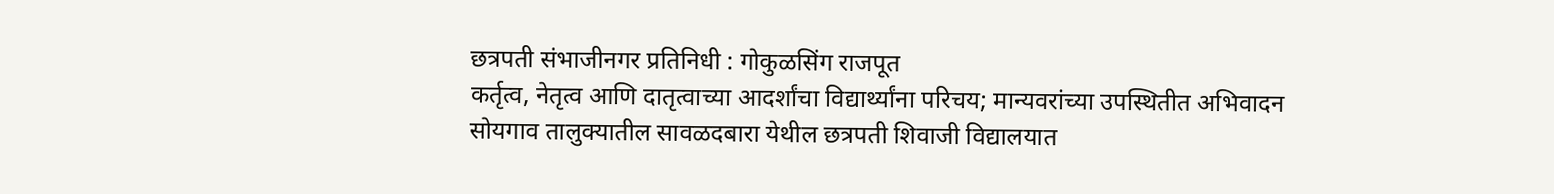छत्रपती संभाजीनगर प्रतिनिधी : गोकुळसिंग राजपूत
कर्तृत्व, नेतृत्व आणि दातृत्वाच्या आदर्शांचा विद्यार्थ्यांना परिचय; मान्यवरांच्या उपस्थितीत अभिवादन
सोयगाव तालुक्यातील सावळदबारा येथील छत्रपती शिवाजी विद्यालयात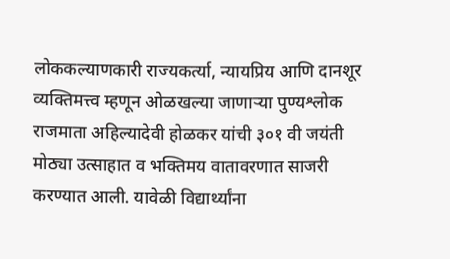लोककल्याणकारी राज्यकर्त्या, न्यायप्रिय आणि दानशूर व्यक्तिमत्त्व म्हणून ओळखल्या जाणाऱ्या पुण्यश्लोक राजमाता अहिल्यादेवी होळकर यांची ३०१ वी जयंती मोठ्या उत्साहात व भक्तिमय वातावरणात साजरी करण्यात आली. यावेळी विद्यार्थ्यांना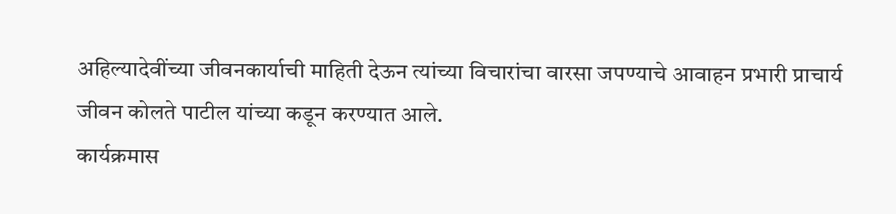अहिल्यादेवींच्या जीवनकार्याची माहिती देऊन त्यांच्या विचारांचा वारसा जपण्याचे आवाहन प्रभारी प्राचार्य जीवन कोलते पाटील यांच्या कडून करण्यात आले.
कार्यक्रमास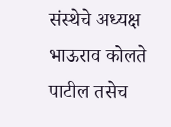संस्थेचे अध्यक्ष भाऊराव कोलते पाटील तसेच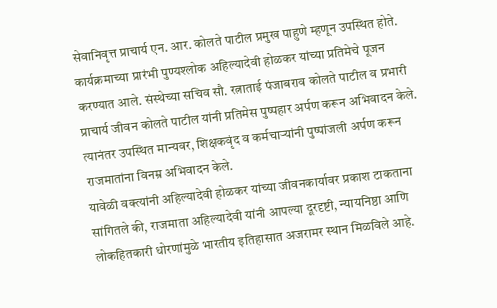सेवानिवृत्त प्राचार्य एन. आर. कोलते पाटील प्रमुख पाहुणे म्हणून उपस्थित होते. कार्यक्रमाच्या प्रारंभी पुण्यश्लोक अहिल्यादेवी होळकर यांच्या प्रतिमेचे पूजन करण्यात आले. संस्थेच्या सचिव सौ. रत्नाताई पंजाबराव कोलते पाटील व प्रभारी प्राचार्य जीवन कोलते पाटील यांनी प्रतिमेस पुष्पहार अर्पण करून अभिवादन केले. त्यानंतर उपस्थित मान्यवर, शिक्षकवृंद व कर्मचाऱ्यांनी पुष्पांजली अर्पण करून राजमातांना विनम्र अभिवादन केले.
यावेळी वक्त्यांनी अहिल्यादेवी होळकर यांच्या जीवनकार्यावर प्रकाश टाकताना सांगितले की, राजमाता अहिल्यादेवी यांनी आपल्या दूरदृष्टी, न्यायनिष्ठा आणि लोकहितकारी धोरणांमुळे भारतीय इतिहासात अजरामर स्थान मिळविले आहे.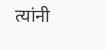त्यांनी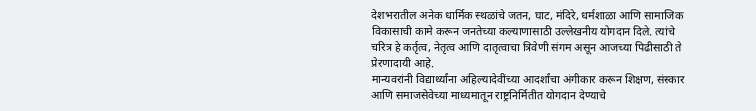देशभरातील अनेक धार्मिक स्थळांचे जतन, घाट, मंदिरे, धर्मशाळा आणि सामाजिक विकासाची कामे करून जनतेच्या कल्याणासाठी उल्लेखनीय योगदान दिले. त्यांचे चरित्र हे कर्तृत्व, नेतृत्व आणि दातृत्वाचा त्रिवेणी संगम असून आजच्या पिढीसाठी ते प्रेरणादायी आहे.
मान्यवरांनी विद्यार्थ्यांना अहिल्यादेवींच्या आदर्शांचा अंगीकार करून शिक्षण, संस्कार आणि समाजसेवेच्या माध्यमातून राष्ट्रनिर्मितीत योगदान देण्याचे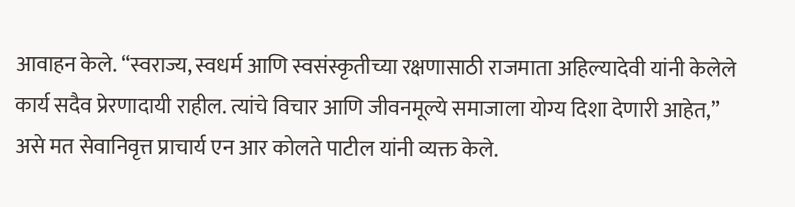आवाहन केले. “स्वराज्य, स्वधर्म आणि स्वसंस्कृतीच्या रक्षणासाठी राजमाता अहिल्यादेवी यांनी केलेले कार्य सदैव प्रेरणादायी राहील. त्यांचे विचार आणि जीवनमूल्ये समाजाला योग्य दिशा देणारी आहेत,” असे मत सेवानिवृत्त प्राचार्य एन आर कोलते पाटील यांनी व्यक्त केले.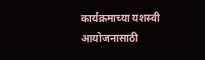कार्यक्रमाच्या यशस्वी आयोजनासाठी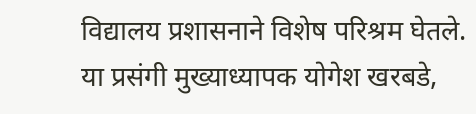विद्यालय प्रशासनाने विशेष परिश्रम घेतले. या प्रसंगी मुख्याध्यापक योगेश खरबडे,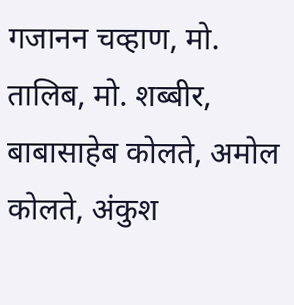गजानन चव्हाण, मो. तालिब, मो. शब्बीर, बाबासाहेब कोलते, अमोल कोलते, अंकुश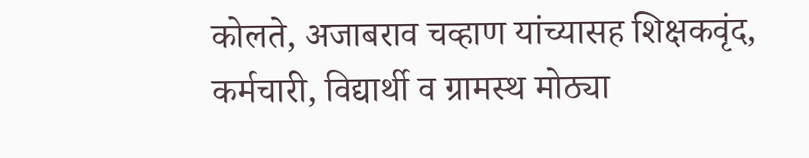कोलते, अजाबराव चव्हाण यांच्यासह शिक्षकवृंद, कर्मचारी, विद्यार्थी व ग्रामस्थ मोठ्या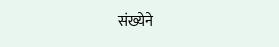संख्येने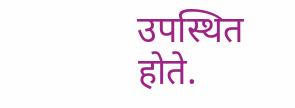उपस्थित होते.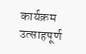कार्यक्रम उत्साहपूर्ण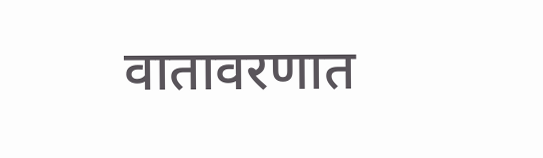वातावरणात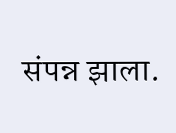संपन्न झाला.